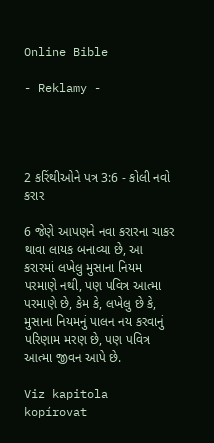Online Bible

- Reklamy -




2 કરિંથીઓને પત્ર 3:6 - કોલી નવો કરાર

6 જેણે આપણને નવા કરારના ચાકર થાવા લાયક બનાવ્યા છે, આ કરારમાં લખેલુ મુસાના નિયમ પરમાણે નથી, પણ પવિત્ર આત્મા પરમાણે છે, કેમ કે, લખેલુ છે કે, મુસાના નિયમનું પાલન નય કરવાનું પરિણામ મરણ છે, પણ પવિત્ર આત્મા જીવન આપે છે.

Viz kapitola kopírovat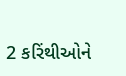2 કરિંથીઓને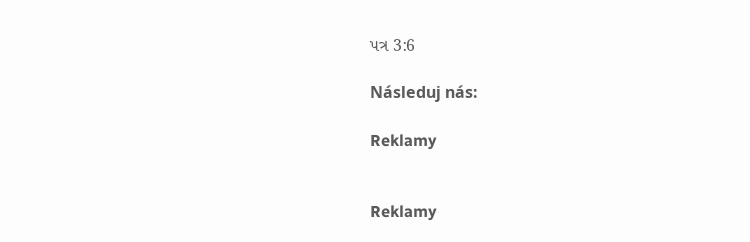પત્ર 3:6

Následuj nás:

Reklamy


Reklamy